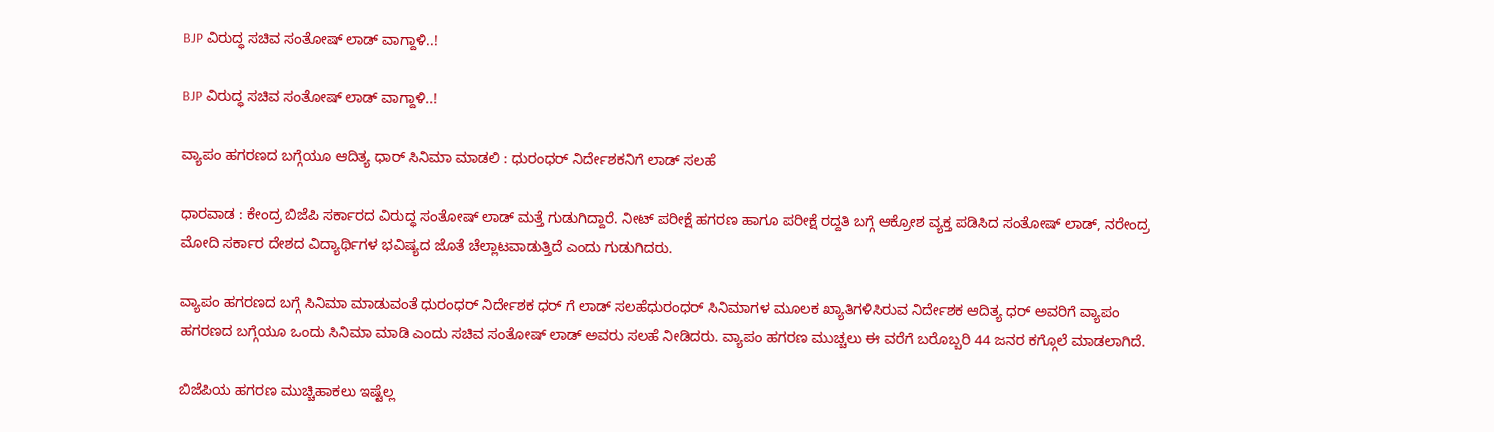BJP ವಿರುದ್ಧ ಸಚಿವ ಸಂತೋಷ್ ಲಾಡ್ ವಾಗ್ದಾಳಿ..!

BJP ವಿರುದ್ಧ ಸಚಿವ ಸಂತೋಷ್ ಲಾಡ್ ವಾಗ್ದಾಳಿ..!

ವ್ಯಾಪಂ ಹಗರಣದ ಬಗ್ಗೆಯೂ ಆದಿತ್ಯ ಧಾರ್ ಸಿನಿಮಾ ಮಾಡಲಿ : ಧುರಂಧರ್ ನಿರ್ದೇಶಕನಿಗೆ ಲಾಡ್ ಸಲಹೆ

ಧಾರವಾಡ : ಕೇಂದ್ರ ಬಿಜೆಪಿ ಸರ್ಕಾರದ ವಿರುದ್ಧ ಸಂತೋಷ್ ಲಾಡ್ ಮತ್ತೆ ಗುಡುಗಿದ್ದಾರೆ. ನೀಟ್ ಪರೀಕ್ಷೆ ಹಗರಣ ಹಾಗೂ ಪರೀಕ್ಷೆ ರದ್ದತಿ ಬಗ್ಗೆ ಆಕ್ರೋಶ ವ್ಯಕ್ತ ಪಡಿಸಿದ ಸಂತೋಷ್ ಲಾಡ್, ನರೇಂದ್ರ ಮೋದಿ ಸರ್ಕಾರ ದೇಶದ ವಿದ್ಯಾರ್ಥಿಗಳ ಭವಿಷ್ಯದ ಜೊತೆ ಚೆಲ್ಲಾಟವಾಡುತ್ತಿದೆ ಎಂದು ಗುಡುಗಿದರು.

ವ್ಯಾಪಂ ಹಗರಣದ ಬಗ್ಗೆ ಸಿನಿಮಾ ಮಾಡುವಂತೆ ಧುರಂಧರ್ ನಿರ್ದೇಶಕ ಧರ್ ಗೆ ಲಾಡ್ ಸಲಹೆಧುರಂಧರ್ ಸಿನಿಮಾಗಳ ಮೂಲಕ ಖ್ಯಾತಿಗಳಿಸಿರುವ ನಿರ್ದೇಶಕ ಆದಿತ್ಯ ಧರ್ ಅವರಿಗೆ ವ್ಯಾಪಂ ಹಗರಣದ ಬಗ್ಗೆಯೂ ಒಂದು ಸಿನಿಮಾ ಮಾಡಿ ಎಂದು ಸಚಿವ ಸಂತೋಷ್ ಲಾಡ್ ಅವರು ಸಲಹೆ ನೀಡಿದರು. ವ್ಯಾಪಂ ಹಗರಣ ಮುಚ್ಚಲು ಈ ವರೆಗೆ ಬರೊಬ್ಬರಿ 44 ಜನರ ಕಗ್ಗೊಲೆ ಮಾಡಲಾಗಿದೆ.

ಬಿಜೆಪಿಯ ಹಗರಣ ಮುಚ್ಚಿಹಾಕಲು ಇಷ್ಟೆಲ್ಲ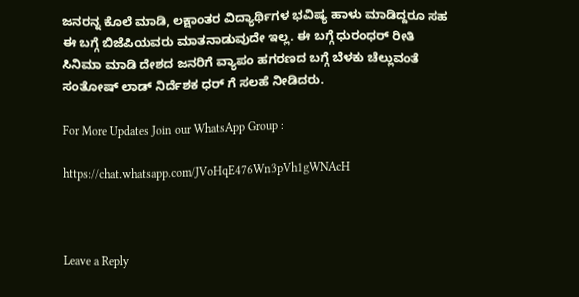ಜನರನ್ನ ಕೊಲೆ ಮಾಡಿ, ಲಕ್ಷಾಂತರ ವಿದ್ಯಾರ್ಥಿಗಳ ಭವಿಷ್ಯ ಹಾಳು ಮಾಡಿದ್ದರೂ ಸಹ ಈ ಬಗ್ಗೆ ಬಿಜೆಪಿಯವರು ಮಾತನಾಡುವುದೇ ಇಲ್ಲ. ಈ ಬಗ್ಗೆ ಧುರಂಧರ್ ರೀತಿ ಸಿನಿಮಾ ಮಾಡಿ ದೇಶದ ಜನರಿಗೆ ವ್ಯಾಪಂ ಹಗರಣದ ಬಗ್ಗೆ ಬೆಳಕು ಚೆಲ್ಲುವಂತೆ ಸಂತೋಷ್ ಲಾಡ್ ನಿರ್ದೆಶಕ ಧರ್ ಗೆ ಸಲಹೆ ನೀಡಿದರು.

For More Updates Join our WhatsApp Group :

https://chat.whatsapp.com/JVoHqE476Wn3pVh1gWNAcH



Leave a Reply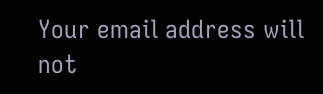Your email address will not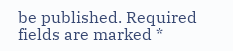be published. Required fields are marked *